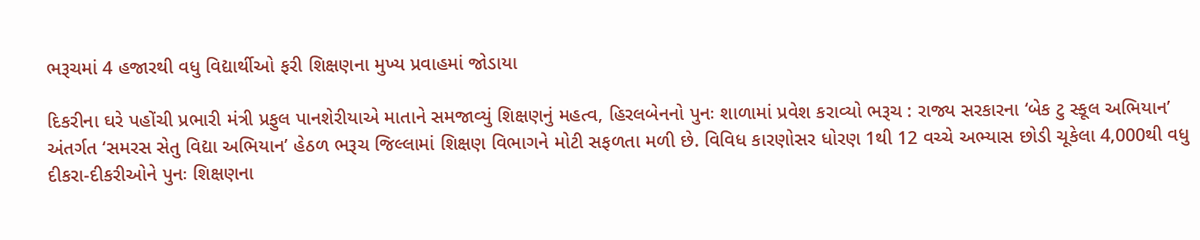ભરૂચમાં 4 હજારથી વધુ વિદ્યાર્થીઓ ફરી શિક્ષણના મુખ્ય પ્રવાહમાં જોડાયા

દિકરીના ઘરે પહોંચી પ્રભારી મંત્રી પ્રફુલ પાનશેરીયાએ માતાને સમજાવ્યું શિક્ષણનું મહત્વ, હિરલબેનનો પુનઃ શાળામાં પ્રવેશ કરાવ્યો ભરૂચ : રાજ્ય સરકારના ‘બેક ટુ સ્કૂલ અભિયાન’ અંતર્ગત ‘સમરસ સેતુ વિદ્યા અભિયાન’ હેઠળ ભરૂચ જિલ્લામાં શિક્ષણ વિભાગને મોટી સફળતા મળી છે. વિવિધ કારણોસર ધોરણ 1થી 12 વચ્ચે અભ્યાસ છોડી ચૂકેલા 4,000થી વધુ દીકરા-દીકરીઓને પુનઃ શિક્ષણના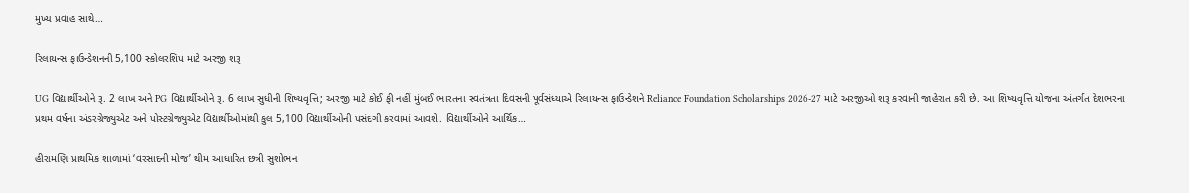મુખ્ય પ્રવાહ સાથે…

રિલાયન્સ ફાઉન્ડેશનની 5,100 સ્કોલરશિપ માટે અરજી શરૂ

UG વિદ્યાર્થીઓને રૂ. 2 લાખ અને PG વિદ્યાર્થીઓને રૂ. 6 લાખ સુધીની શિષ્યવૃત્તિ; અરજી માટે કોઈ ફી નહીં મુંબઈ ભારતના સ્વતંત્રતા દિવસની પૂર્વસંધ્યાએ રિલાયન્સ ફાઉન્ડેશને Reliance Foundation Scholarships 2026-27 માટે અરજીઓ શરૂ કરવાની જાહેરાત કરી છે. આ શિષ્યવૃત્તિ યોજના અંતર્ગત દેશભરના પ્રથમ વર્ષના અંડરગ્રેજ્યુએટ અને પોસ્ટગ્રેજ્યુએટ વિદ્યાર્થીઓમાંથી કુલ 5,100 વિદ્યાર્થીઓની પસંદગી કરવામાં આવશે. વિદ્યાર્થીઓને આર્થિક…

હીરામણિ પ્રાથમિક શાળામાં ‘વરસાદની મોજ’ થીમ આધારિત છત્રી સુશોભન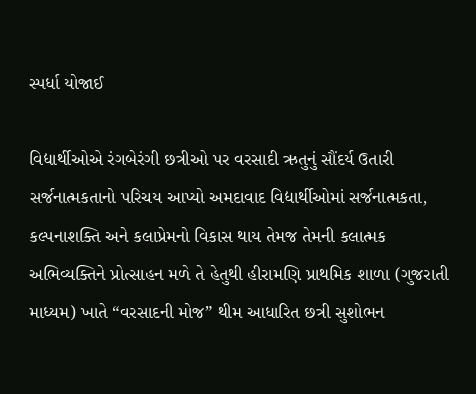સ્પર્ધા યોજાઈ

વિદ્યાર્થીઓએ રંગબેરંગી છત્રીઓ પર વરસાદી ઋતુનું સૌંદર્ય ઉતારી સર્જનાત્મકતાનો પરિચય આપ્યો અમદાવાદ વિદ્યાર્થીઓમાં સર્જનાત્મકતા, કલ્પનાશક્તિ અને કલાપ્રેમનો વિકાસ થાય તેમજ તેમની કલાત્મક અભિવ્યક્તિને પ્રોત્સાહન મળે તે હેતુથી હીરામણિ પ્રાથમિક શાળા (ગુજરાતી માધ્યમ) ખાતે “વરસાદની મોજ” થીમ આધારિત છત્રી સુશોભન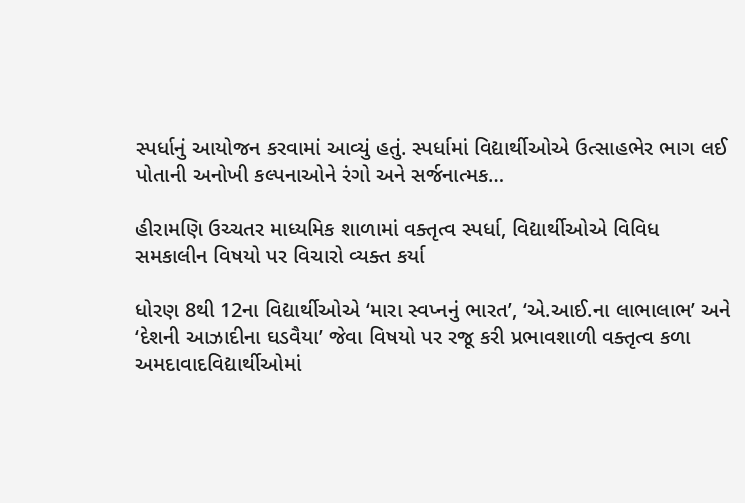સ્પર્ધાનું આયોજન કરવામાં આવ્યું હતું. સ્પર્ધામાં વિદ્યાર્થીઓએ ઉત્સાહભેર ભાગ લઈ પોતાની અનોખી કલ્પનાઓને રંગો અને સર્જનાત્મક…

હીરામણિ ઉચ્ચતર માધ્યમિક શાળામાં વક્તૃત્વ સ્પર્ધા, વિદ્યાર્થીઓએ વિવિધ સમકાલીન વિષયો પર વિચારો વ્યક્ત કર્યા

ધોરણ 8થી 12ના વિદ્યાર્થીઓએ ‘મારા સ્વપ્નનું ભારત’, ‘એ.આઈ.ના લાભાલાભ’ અને ‘દેશની આઝાદીના ઘડવૈયા’ જેવા વિષયો પર રજૂ કરી પ્રભાવશાળી વક્તૃત્વ કળા અમદાવાદવિદ્યાર્થીઓમાં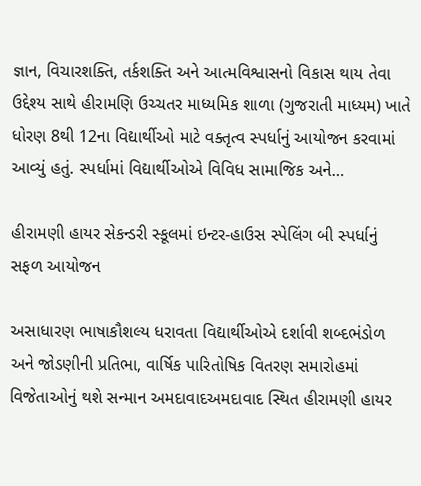જ્ઞાન, વિચારશક્તિ, તર્કશક્તિ અને આત્મવિશ્વાસનો વિકાસ થાય તેવા ઉદ્દેશ્ય સાથે હીરામણિ ઉચ્ચતર માધ્યમિક શાળા (ગુજરાતી માધ્યમ) ખાતે ધોરણ 8થી 12ના વિદ્યાર્થીઓ માટે વક્તૃત્વ સ્પર્ધાનું આયોજન કરવામાં આવ્યું હતું. સ્પર્ધામાં વિદ્યાર્થીઓએ વિવિધ સામાજિક અને…

હીરામણી હાયર સેકન્ડરી સ્કૂલમાં ઇન્ટર-હાઉસ સ્પેલિંગ બી સ્પર્ધાનું સફળ આયોજન

અસાધારણ ભાષાકૌશલ્ય ધરાવતા વિદ્યાર્થીઓએ દર્શાવી શબ્દભંડોળ અને જોડણીની પ્રતિભા, વાર્ષિક પારિતોષિક વિતરણ સમારોહમાં વિજેતાઓનું થશે સન્માન અમદાવાદઅમદાવાદ સ્થિત હીરામણી હાયર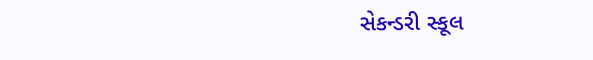સેકન્ડરી સ્કૂલ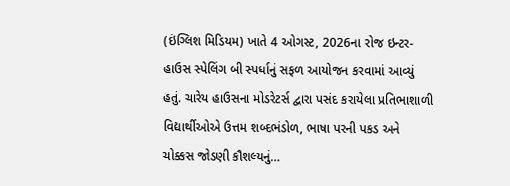(ઇંગ્લિશ મિડિયમ) ખાતે 4 ઓગસ્ટ, 2026ના રોજ ઇન્ટર-હાઉસ સ્પેલિંગ બી સ્પર્ધાનું સફળ આયોજન કરવામાં આવ્યું હતું. ચારેય હાઉસના મોડરેટર્સ દ્વારા પસંદ કરાયેલા પ્રતિભાશાળી વિદ્યાર્થીઓએ ઉત્તમ શબ્દભંડોળ, ભાષા પરની પકડ અને ચોક્કસ જોડણી કૌશલ્યનું…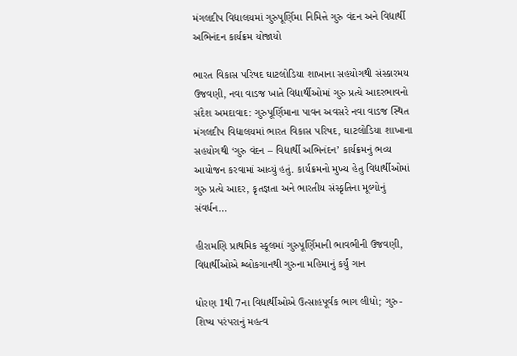મંગલદીપ વિદ્યાલયમાં ગુરુપૂર્ણિમા નિમિત્તે ગુરુ વંદન અને વિદ્યાર્થી અભિનંદન કાર્યક્રમ યોજાયો

ભારત વિકાસ પરિષદ ઘાટલોડિયા શાખાના સહયોગથી સંસ્કારમય ઉજવણી, નવા વાડજ ખાતે વિદ્યાર્થીઓમાં ગુરુ પ્રત્યે આદરભાવનો સંદેશ અમદાવાદ: ગુરુપૂર્ણિમાના પાવન અવસરે નવા વાડજ સ્થિત મંગલદીપ વિદ્યાલયમાં ભારત વિકાસ પરિષદ, ઘાટલોડિયા શાખાના સહયોગથી ‘ગુરુ વંદન – વિદ્યાર્થી અભિનંદન’ કાર્યક્રમનું ભવ્ય આયોજન કરવામાં આવ્યું હતું. કાર્યક્રમનો મુખ્ય હેતુ વિદ્યાર્થીઓમાં ગુરુ પ્રત્યે આદર, કૃતજ્ઞતા અને ભારતીય સંસ્કૃતિના મૂલ્યોનું સંવર્ધન…

હીરામણિ પ્રાથમિક સ્કૂલમાં ગુરુપૂર્ણિમાની ભાવભીની ઉજવણી, વિદ્યાર્થીઓએ શ્લોકગાનથી ગુરુના મહિમાનું કર્યું ગાન

ધોરણ 1થી 7ના વિદ્યાર્થીઓએ ઉત્સાહપૂર્વક ભાગ લીધો; ગુરુ-શિષ્ય પરંપરાનું મહત્વ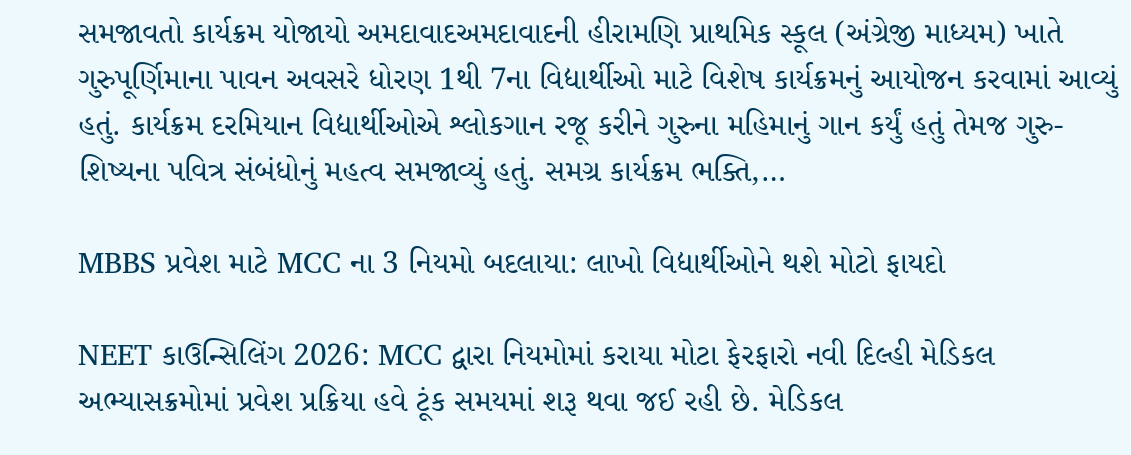સમજાવતો કાર્યક્રમ યોજાયો અમદાવાદઅમદાવાદની હીરામણિ પ્રાથમિક સ્કૂલ (અંગ્રેજી માધ્યમ) ખાતે ગુરુપૂર્ણિમાના પાવન અવસરે ધોરણ 1થી 7ના વિદ્યાર્થીઓ માટે વિશેષ કાર્યક્રમનું આયોજન કરવામાં આવ્યું હતું. કાર્યક્રમ દરમિયાન વિદ્યાર્થીઓએ શ્લોકગાન રજૂ કરીને ગુરુના મહિમાનું ગાન કર્યું હતું તેમજ ગુરુ-શિષ્યના પવિત્ર સંબંધોનું મહત્વ સમજાવ્યું હતું. સમગ્ર કાર્યક્રમ ભક્તિ,…

MBBS પ્રવેશ માટે MCC ના 3 નિયમો બદલાયા: લાખો વિદ્યાર્થીઓને થશે મોટો ફાયદો

NEET કાઉન્સિલિંગ 2026: MCC દ્વારા નિયમોમાં કરાયા મોટા ફેરફારો નવી દિલ્હી મેડિકલ અભ્યાસક્રમોમાં પ્રવેશ પ્રક્રિયા હવે ટૂંક સમયમાં શરૂ થવા જઈ રહી છે. મેડિકલ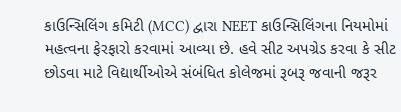કાઉન્સિલિંગ કમિટી (MCC) દ્વારા NEET કાઉન્સિલિંગના નિયમોમાં મહત્વના ફેરફારો કરવામાં આવ્યા છે. હવે સીટ અપગ્રેડ કરવા કે સીટ છોડવા માટે વિદ્યાર્થીઓએ સંબંધિત કોલેજમાં રૂબરૂ જવાની જરૂર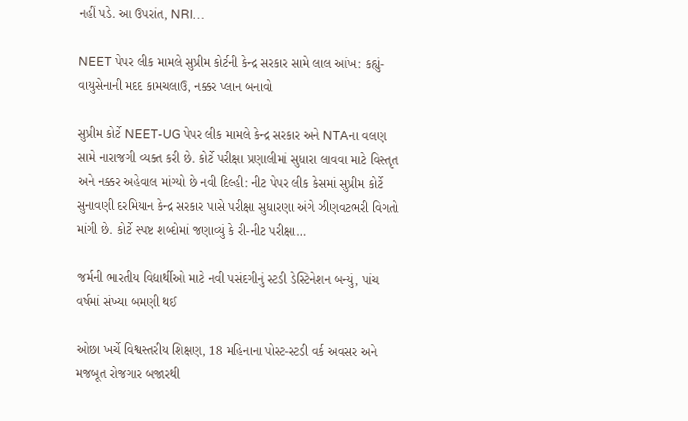નહીં પડે. આ ઉપરાંત, NRI…

NEET પેપર લીક મામલે સુપ્રીમ કોર્ટની કેન્દ્ર સરકાર સામે લાલ આંખ: કહ્યું- વાયુસેનાની મદદ કામચલાઉ, નક્કર પ્લાન બનાવો

સુપ્રીમ કોર્ટે NEET-UG પેપર લીક મામલે કેન્દ્ર સરકાર અને NTAના વલણ સામે નારાજગી વ્યક્ત કરી છે. કોર્ટે પરીક્ષા પ્રણાલીમાં સુધારા લાવવા માટે વિસ્તૃત અને નક્કર અહેવાલ માંગ્યો છે નવી દિલ્હી: નીટ પેપર લીક કેસમાં સુપ્રીમ કોર્ટે સુનાવણી દરમિયાન કેન્દ્ર સરકાર પાસે પરીક્ષા સુધારણા અંગે ઝીણવટભરી વિગતો માંગી છે. કોર્ટે સ્પષ્ટ શબ્દોમાં જણાવ્યું કે રી-નીટ પરીક્ષા…

જર્મની ભારતીય વિદ્યાર્થીઓ માટે નવી પસંદગીનું સ્ટડી ડેસ્ટિનેશન બન્યું, પાંચ વર્ષમાં સંખ્યા બમણી થઈ

ઓછા ખર્ચે વિશ્વસ્તરીય શિક્ષણ, 18 મહિનાના પોસ્ટ-સ્ટડી વર્ક અવસર અને મજબૂત રોજગાર બજારથી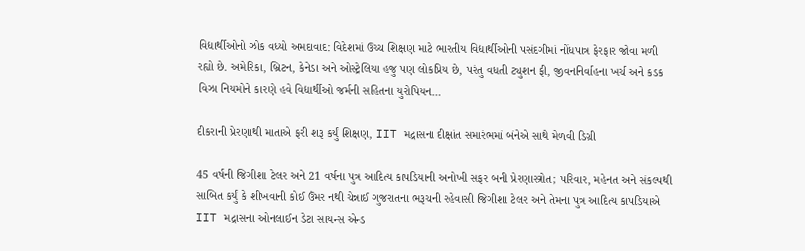વિદ્યાર્થીઓનો ઝોક વધ્યો અમદાવાદ: વિદેશમાં ઉચ્ચ શિક્ષણ માટે ભારતીય વિદ્યાર્થીઓની પસંદગીમાં નોંધપાત્ર ફેરફાર જોવા મળી રહ્યો છે. અમેરિકા, બ્રિટન, કેનેડા અને ઓસ્ટ્રેલિયા હજુ પણ લોકપ્રિય છે, પરંતુ વધતી ટ્યુશન ફી, જીવનનિર્વાહના ખર્ચ અને કડક વિઝા નિયમોને કારણે હવે વિદ્યાર્થીઓ જર્મની સહિતના યુરોપિયન…

દીકરાની પ્રેરણાથી માતાએ ફરી શરૂ કર્યું શિક્ષણ, IIT મદ્રાસના દીક્ષાંત સમારંભમાં બંનેએ સાથે મેળવી ડિગ્રી

45 વર્ષની જિગીશા ટેલર અને 21 વર્ષના પુત્ર આદિત્ય કાપડિયાની અનોખી સફર બની પ્રેરણાસ્ત્રોત; પરિવાર, મહેનત અને સંકલ્પથી સાબિત કર્યું કે શીખવાની કોઈ ઉંમર નથી ચેન્નાઈ ગુજરાતના ભરૂચની રહેવાસી જિગીશા ટેલર અને તેમના પુત્ર આદિત્ય કાપડિયાએ IIT મદ્રાસના ઓનલાઈન ડેટા સાયન્સ એન્ડ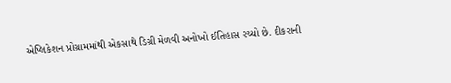એપ્લિકેશન પ્રોગ્રામમાંથી એકસાથે ડિગ્રી મેળવી અનોખો ઈતિહાસ રચ્યો છે. દીકરાની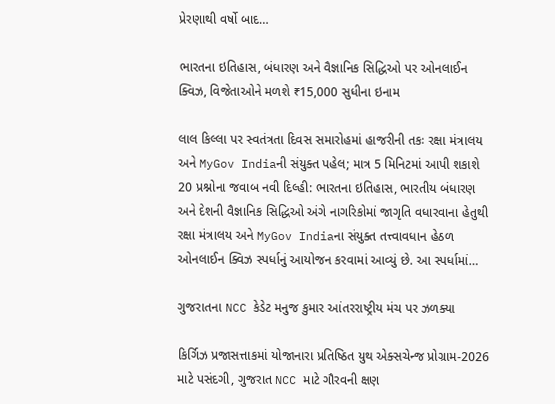પ્રેરણાથી વર્ષો બાદ…

ભારતના ઇતિહાસ, બંધારણ અને વૈજ્ઞાનિક સિદ્ધિઓ પર ઓનલાઈન ક્વિઝ, વિજેતાઓને મળશે ₹15,000 સુધીના ઇનામ

લાલ કિલ્લા પર સ્વતંત્રતા દિવસ સમારોહમાં હાજરીની તકઃ રક્ષા મંત્રાલય અને MyGov Indiaની સંયુક્ત પહેલ; માત્ર 5 મિનિટમાં આપી શકાશે 20 પ્રશ્નોના જવાબ નવી દિલ્હી: ભારતના ઇતિહાસ, ભારતીય બંધારણ અને દેશની વૈજ્ઞાનિક સિદ્ધિઓ અંગે નાગરિકોમાં જાગૃતિ વધારવાના હેતુથી રક્ષા મંત્રાલય અને MyGov Indiaના સંયુક્ત તત્ત્વાવધાન હેઠળ ઓનલાઈન ક્વિઝ સ્પર્ધાનું આયોજન કરવામાં આવ્યું છે. આ સ્પર્ધામાં…

ગુજરાતના NCC કેડેટ મનુજ કુમાર આંતરરાષ્ટ્રીય મંચ પર ઝળક્યા

કિર્ગિઝ પ્રજાસત્તાકમાં યોજાનારા પ્રતિષ્ઠિત યુથ એક્સચેન્જ પ્રોગ્રામ-2026 માટે પસંદગી, ગુજરાત NCC માટે ગૌરવની ક્ષણ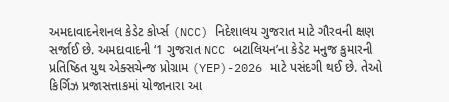અમદાવાદનેશનલ કેડેટ કોર્પ્સ (NCC) નિદેશાલય ગુજરાત માટે ગૌરવની ક્ષણ સર્જાઈ છે. અમદાવાદની ‘1 ગુજરાત NCC બટાલિયન’ના કેડેટ મનુજ કુમારની પ્રતિષ્ઠિત યુથ એક્સચેન્જ પ્રોગ્રામ (YEP)-2026 માટે પસંદગી થઈ છે. તેઓ કિર્ગિઝ પ્રજાસત્તાકમાં યોજાનારા આ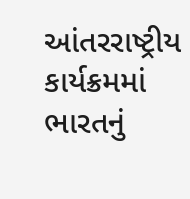આંતરરાષ્ટ્રીય કાર્યક્રમમાં ભારતનું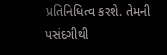પ્રતિનિધિત્વ કરશે. તેમની પસંદગીથી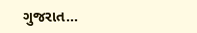ગુજરાત…